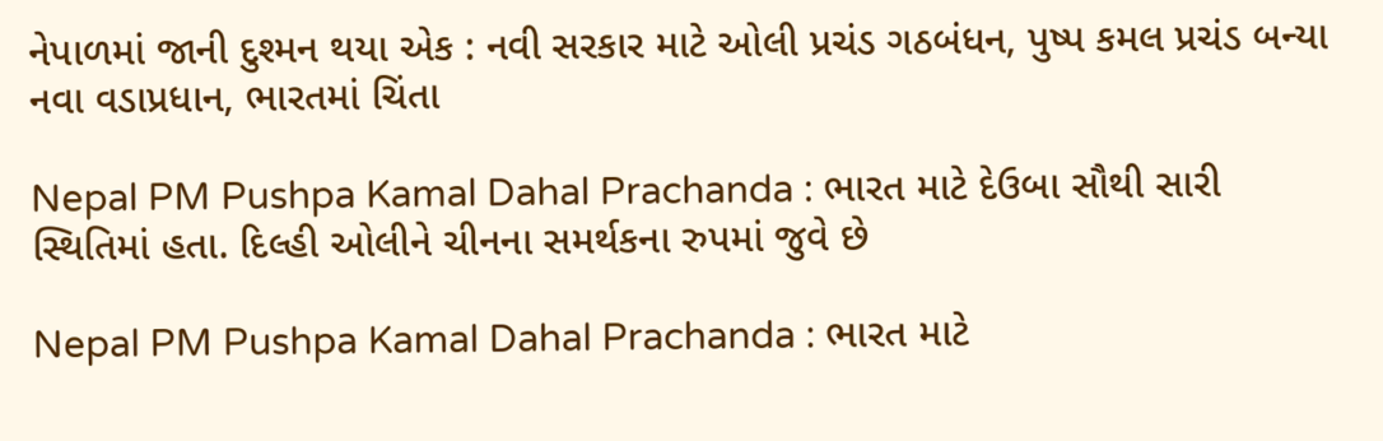નેપાળમાં જાની દુશ્મન થયા એક : નવી સરકાર માટે ઓલી પ્રચંડ ગઠબંધન, પુષ્પ કમલ પ્રચંડ બન્યા નવા વડાપ્રધાન, ભારતમાં ચિંતા

Nepal PM Pushpa Kamal Dahal Prachanda : ભારત માટે દેઉબા સૌથી સારી સ્થિતિમાં હતા. દિલ્હી ઓલીને ચીનના સમર્થકના રુપમાં જુવે છે

Nepal PM Pushpa Kamal Dahal Prachanda : ભારત માટે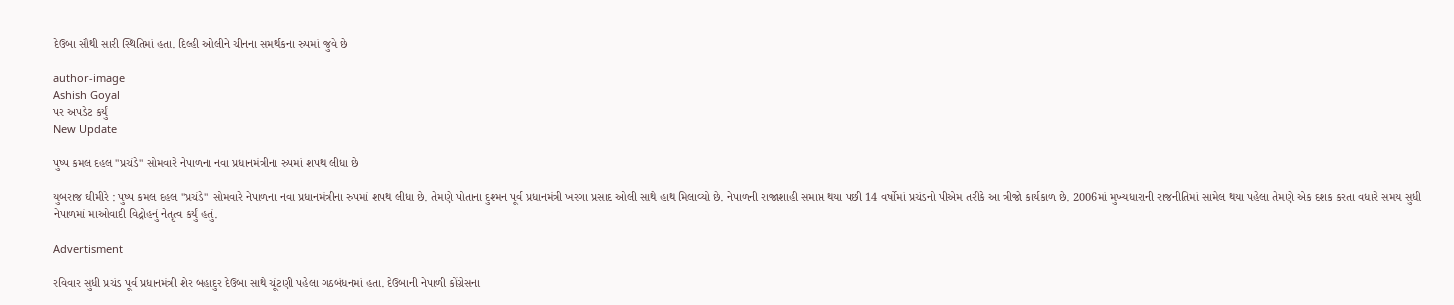દેઉબા સૌથી સારી સ્થિતિમાં હતા. દિલ્હી ઓલીને ચીનના સમર્થકના રુપમાં જુવે છે

author-image
Ashish Goyal
પર અપડેટ કર્યું
New Update

પુષ્પ કમલ દહલ "પ્રચંડે" સોમવારે નેપાળના નવા પ્રધાનમંત્રીના રુપમાં શપથ લીધા છે

યુબરાજ ઘીમીરે : પુષ્પ કમલ દહલ "પ્રચંડે" સોમવારે નેપાળના નવા પ્રધાનમંત્રીના રુપમાં શપથ લીધા છે. તેમણે પોતાના દુશ્મન પૂર્વ પ્રધાનમંત્રી ખરગા પ્રસાદ ઓલી સાથે હાથ મિલાવ્યો છે. નેપાળની રાજાશાહી સમાપ્ત થયા પછી 14 વર્ષોમાં પ્રચંડનો પીએમ તરીકે આ ત્રીજો કાર્યકાળ છે. 2006માં મુખ્યધારાની રાજનીતિમાં સામેલ થયા પહેલા તેમણે એક દશક કરતા વધારે સમય સુધી નેપાળમાં માઓવાદી વિદ્રોહનું નેતૃત્વ કર્યું હતું.

Advertisment

રવિવાર સુધી પ્રચંડ પૂર્વ પ્રધાનમંત્રી શેર બહાદુર દેઉબા સાથે ચૂંટણી પહેલા ગઠબંધનમાં હતા. દેઉબાની નેપાળી કોંગ્રેસના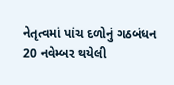નેતૃત્વમાં પાંચ દળોનું ગઠબંધન 20 નવેમ્બર થયેલી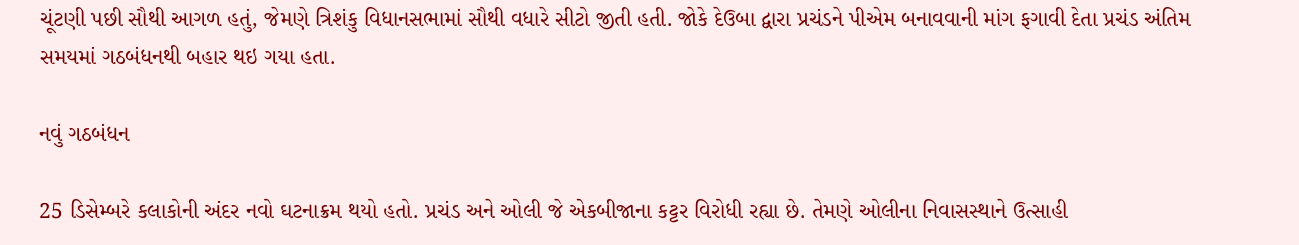ચૂંટણી પછી સૌથી આગળ હતું, જેમણે ત્રિશંકુ વિધાનસભામાં સૌથી વધારે સીટો જીતી હતી. જોકે દેઉબા દ્વારા પ્રચંડને પીએમ બનાવવાની માંગ ફગાવી દેતા પ્રચંડ અંતિમ સમયમાં ગઠબંધનથી બહાર થઇ ગયા હતા.

નવું ગઠબંધન

25 ડિસેમ્બરે કલાકોની અંદર નવો ઘટનાક્રમ થયો હતો. પ્રચંડ અને ઓલી જે એકબીજાના કટ્ટર વિરોધી રહ્યા છે. તેમણે ઓલીના નિવાસસ્થાને ઉત્સાહી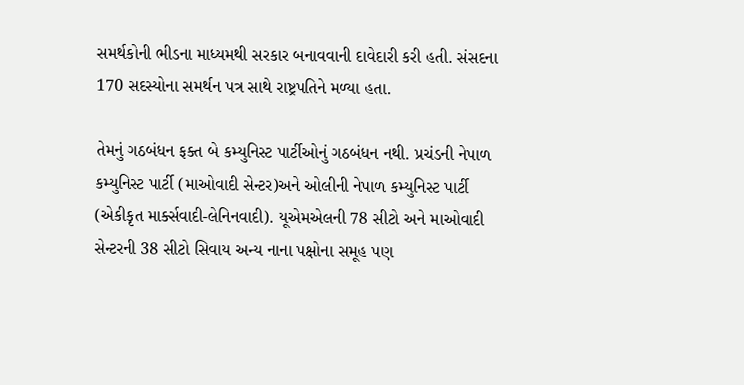સમર્થકોની ભીડના માધ્યમથી સરકાર બનાવવાની દાવેદારી કરી હતી. સંસદના 170 સદસ્યોના સમર્થન પત્ર સાથે રાષ્ટ્રપતિને મળ્યા હતા.

તેમનું ગઠબંધન ફક્ત બે કમ્યુનિસ્ટ પાર્ટીઓનું ગઠબંધન નથી. પ્રચંડની નેપાળ કમ્યુનિસ્ટ પાર્ટી (માઓવાદી સેન્ટર)અને ઓલીની નેપાળ કમ્યુનિસ્ટ પાર્ટી (એકીકૃત માર્ક્સવાદી-લેનિનવાદી). યૂએમએલની 78 સીટો અને માઓવાદી સેન્ટરની 38 સીટો સિવાય અન્ય નાના પક્ષોના સમૂહ પણ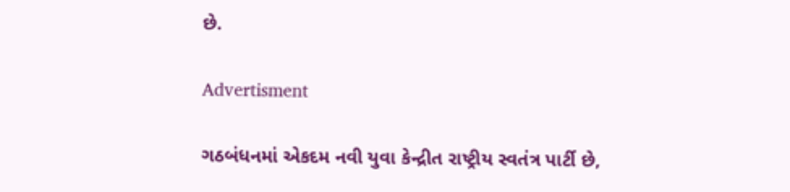છે.

Advertisment

ગઠબંધનમાં એકદમ નવી યુવા કેન્દ્રીત રાષ્ટ્રીય સ્વતંત્ર પાર્ટી છે,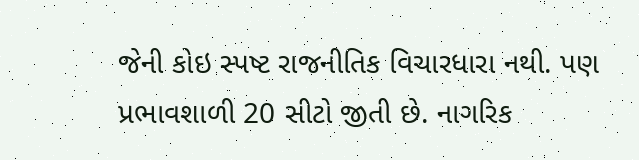જેની કોઇ સ્પષ્ટ રાજનીતિક વિચારધારા નથી. પણ પ્રભાવશાળી 20 સીટો જીતી છે. નાગરિક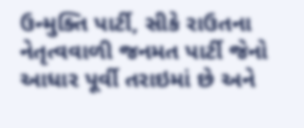ઉન્મુક્તિ પાર્ટી, સીકે રાઉતના નેતૃત્વવાળી જનમત પાર્ટી જેનો આધાર પૂર્વી તરાઇમાં છે અને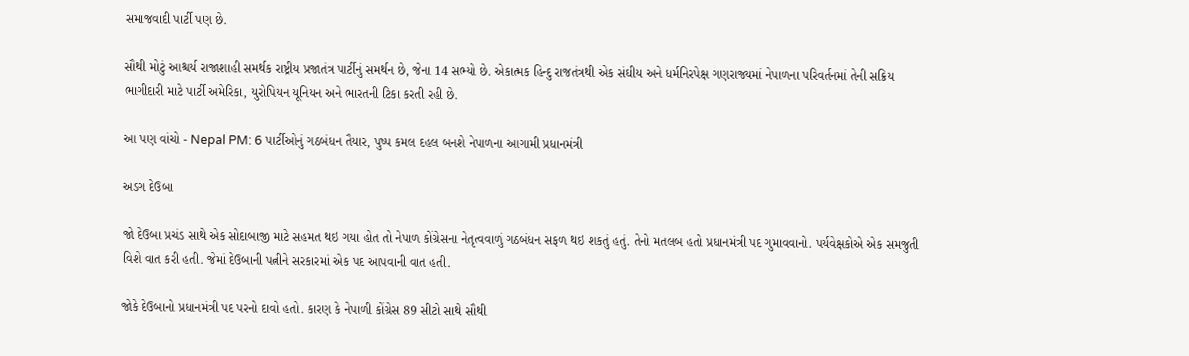સમાજવાદી પાર્ટી પણ છે.

સૌથી મોટું આશ્ચર્ય રાજાશાહી સમર્થક રાષ્ટ્રીય પ્રજાતંત્ર પાર્ટીનું સમર્થન છે, જેના 14 સભ્યો છે. એકાત્મક હિન્દુ રાજતંત્રથી એક સંઘીય અને ધર્મનિરપેક્ષ ગણરાજ્યમાં નેપાળના પરિવર્તનમાં તેની સક્રિય ભાગીદારી માટે પાર્ટી અમેરિકા, યુરોપિયન યૂનિયન અને ભારતની ટિકા કરતી રહી છે.

આ પણ વાંચો - Nepal PM: 6 પાર્ટીઓનું ગઠબંધન તૈયાર, પુષ્પ કમલ દહલ બનશે નેપાળના આગામી પ્રધાનમંત્રી

અડગ દેઉબા

જો દેઉબા પ્રચંડ સાથે એક સોદાબાજી માટે સહમત થઇ ગયા હોત તો નેપાળ કોંગ્રેસના નેતૃત્વવાળું ગઠબંધન સફળ થઇ શકતું હતું. તેનો મતલબ હતો પ્રધાનમંત્રી પદ ગુમાવવાનો. પર્યવેક્ષકોએ એક સમજુતી વિશે વાત કરી હતી. જેમાં દેઉબાની પત્નીને સરકારમાં એક પદ આપવાની વાત હતી.

જોકે દેઉબાનો પ્રધાનમંત્રી પદ પરનો દાવો હતો. કારણ કે નેપાળી કોંગ્રેસ 89 સીટો સાથે સૌથી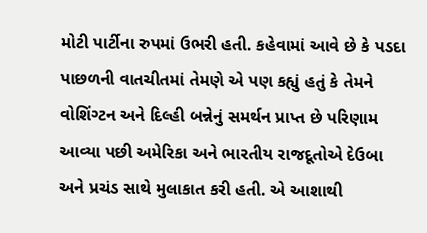મોટી પાર્ટીના રુપમાં ઉભરી હતી. કહેવામાં આવે છે કે પડદા પાછળની વાતચીતમાં તેમણે એ પણ કહ્યું હતું કે તેમને વોશિંગ્ટન અને દિલ્હી બન્નેનું સમર્થન પ્રાપ્ત છે પરિણામ આવ્યા પછી અમેરિકા અને ભારતીય રાજદૂતોએ દેઉબા અને પ્રચંડ સાથે મુલાકાત કરી હતી. એ આશાથી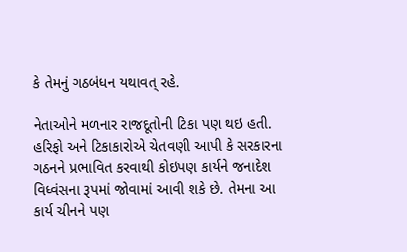કે તેમનું ગઠબંધન યથાવત્ રહે.

નેતાઓને મળનાર રાજદૂતોની ટિકા પણ થઇ હતી. હરિફો અને ટિકાકારોએ ચેતવણી આપી કે સરકારના ગઠનને પ્રભાવિત કરવાથી કોઇપણ કાર્યને જનાદેશ વિધ્વંસના રૂપમાં જોવામાં આવી શકે છે. તેમના આ કાર્ય ચીનને પણ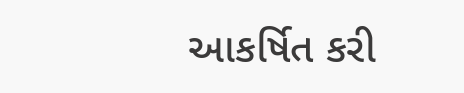આકર્ષિત કરી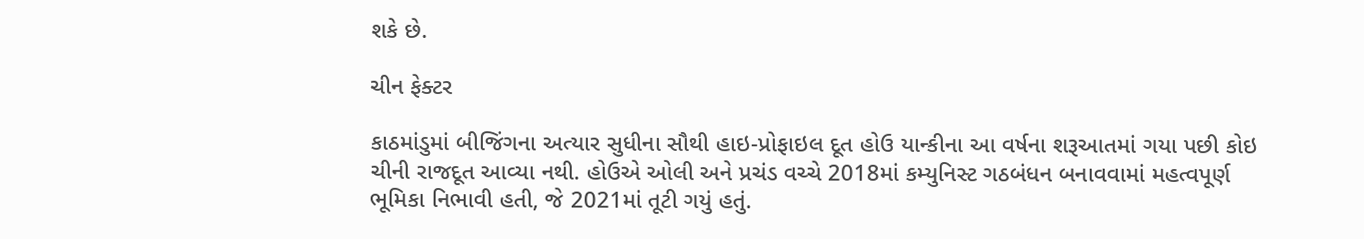શકે છે.

ચીન ફેક્ટર

કાઠમાંડુમાં બીજિંગના અત્યાર સુધીના સૌથી હાઇ-પ્રોફાઇલ દૂત હોઉ યાન્કીના આ વર્ષના શરૂઆતમાં ગયા પછી કોઇ ચીની રાજદૂત આવ્યા નથી. હોઉએ ઓલી અને પ્રચંડ વચ્ચે 2018માં કમ્યુનિસ્ટ ગઠબંધન બનાવવામાં મહત્વપૂર્ણ ભૂમિકા નિભાવી હતી, જે 2021માં તૂટી ગયું હતું.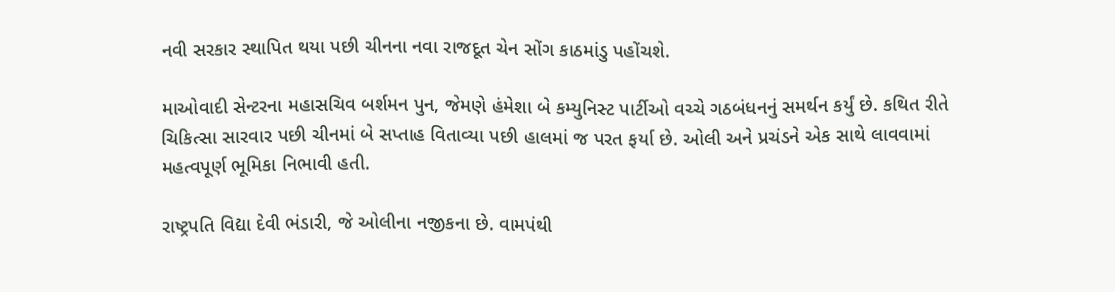નવી સરકાર સ્થાપિત થયા પછી ચીનના નવા રાજદૂત ચેન સોંગ કાઠમાંડુ પહોંચશે.

માઓવાદી સેન્ટરના મહાસચિવ બર્શમન પુન, જેમણે હંમેશા બે કમ્યુનિસ્ટ પાર્ટીઓ વચ્ચે ગઠબંધનનું સમર્થન કર્યું છે. કથિત રીતે ચિકિત્સા સારવાર પછી ચીનમાં બે સપ્તાહ વિતાવ્યા પછી હાલમાં જ પરત ફર્યા છે. ઓલી અને પ્રચંડને એક સાથે લાવવામાં મહત્વપૂર્ણ ભૂમિકા નિભાવી હતી.

રાષ્ટ્રપતિ વિદ્યા દેવી ભંડારી, જે ઓલીના નજીકના છે. વામપંથી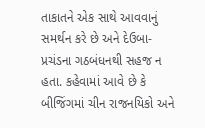તાકાતને એક સાથે આવવાનું સમર્થન કરે છે અને દેઉબા-પ્રચંડના ગઠબંધનથી સહજ ન હતા. કહેવામાં આવે છે કે બીજિંગમાં ચીન રાજનયિકો અને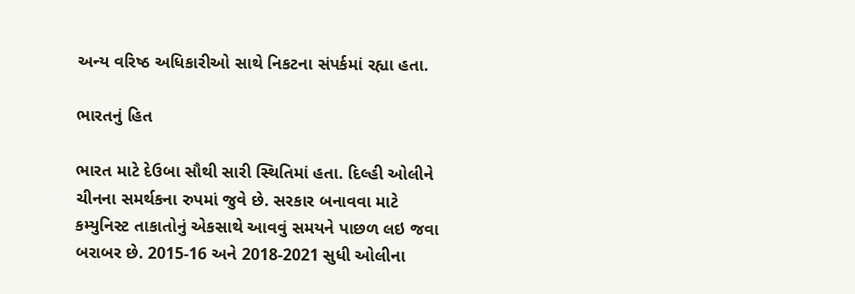અન્ય વરિષ્ઠ અધિકારીઓ સાથે નિકટના સંપર્કમાં રહ્યા હતા.

ભારતનું હિત

ભારત માટે દેઉબા સૌથી સારી સ્થિતિમાં હતા. દિલ્હી ઓલીને ચીનના સમર્થકના રુપમાં જુવે છે. સરકાર બનાવવા માટે કમ્યુનિસ્ટ તાકાતોનું એકસાથે આવવું સમયને પાછળ લઇ જવા બરાબર છે. 2015-16 અને 2018-2021 સુધી ઓલીના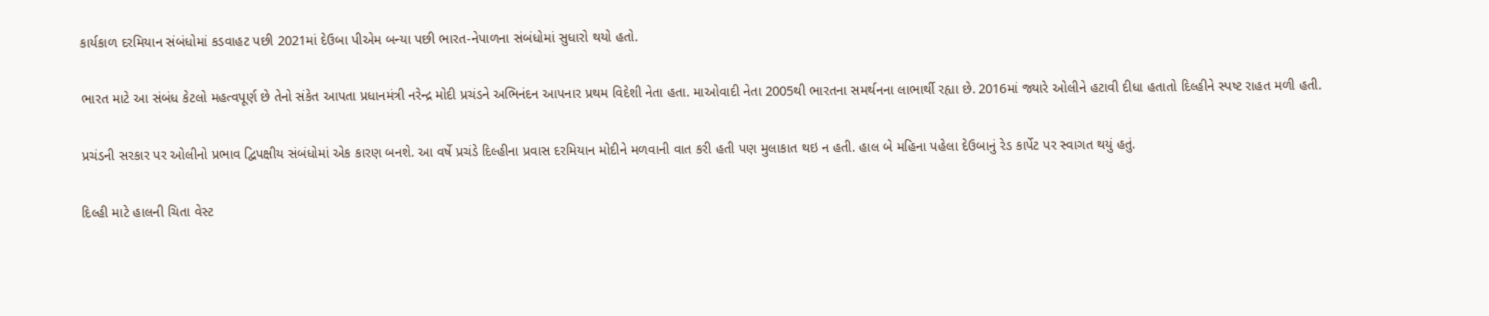કાર્યકાળ દરમિયાન સંબંધોમાં કડવાહટ પછી 2021માં દેઉબા પીએમ બન્યા પછી ભારત-નેપાળના સંબંધોમાં સુધારો થયો હતો.

ભારત માટે આ સંબંધ કેટલો મહત્વપૂર્ણ છે તેનો સંકેત આપતા પ્રધાનમંત્રી નરેન્દ્ર મોદી પ્રચંડને અભિનંદન આપનાર પ્રથમ વિદેશી નેતા હતા. માઓવાદી નેતા 2005થી ભારતના સમર્થનના લાભાર્થી રહ્યા છે. 2016માં જ્યારે ઓલીને હટાવી દીધા હતાતો દિલ્હીને સ્પષ્ટ રાહત મળી હતી.

પ્રચંડની સરકાર પર ઓલીનો પ્રભાવ દ્વિપક્ષીય સંબંધોમાં એક કારણ બનશે. આ વર્ષે પ્રચંડે દિલ્હીના પ્રવાસ દરમિયાન મોદીને મળવાની વાત કરી હતી પણ મુલાકાત થઇ ન હતી. હાલ બે મહિના પહેલા દેઉબાનું રેડ કાર્પેટ પર સ્વાગત થયું હતું.

દિલ્હી માટે હાલની ચિતા વેસ્ટ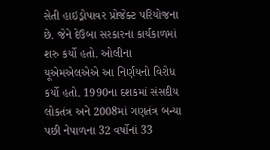સેતી હાઇડ્રોપાવર પ્રોજેક્ટ પરિયોજના છે. જેને દેઉબા સરકારના કાર્યકાળમાં શરુ કર્યો હતો. ઓલીના યૂએમએલએએ આ નિર્ણયનો વિરોધ કર્યો હતો. 1990ના દશકમાં સંસદીય લોકતંત્ર અને 2008માં ગણતંત્ર બન્યા પછી નેપાળના 32 વર્ષોનાં 33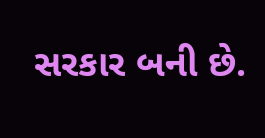સરકાર બની છે.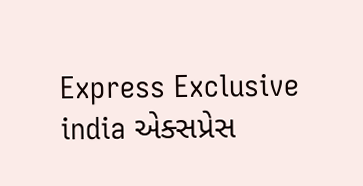Express Exclusive india એક્સપ્રેસ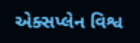એક્સપ્લેન વિશ્વ